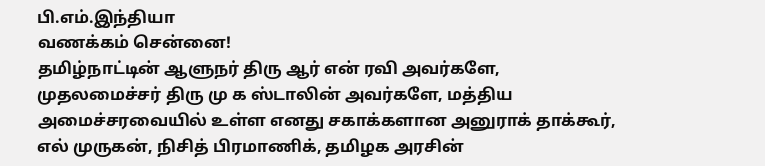பி.எம்.இந்தியா
வணக்கம் சென்னை!
தமிழ்நாட்டின் ஆளுநர் திரு ஆர் என் ரவி அவர்களே, முதலமைச்சர் திரு மு க ஸ்டாலின் அவர்களே, மத்திய அமைச்சரவையில் உள்ள எனது சகாக்களான அனுராக் தாக்கூர், எல் முருகன், நிசித் பிரமாணிக், தமிழக அரசின்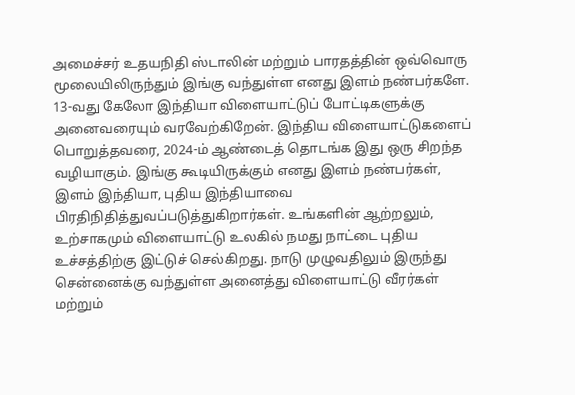அமைச்சர் உதயநிதி ஸ்டாலின் மற்றும் பாரதத்தின் ஒவ்வொரு மூலையிலிருந்தும் இங்கு வந்துள்ள எனது இளம் நண்பர்களே.
13-வது கேலோ இந்தியா விளையாட்டுப் போட்டிகளுக்கு அனைவரையும் வரவேற்கிறேன். இந்திய விளையாட்டுகளைப் பொறுத்தவரை, 2024-ம் ஆண்டைத் தொடங்க இது ஒரு சிறந்த வழியாகும். இங்கு கூடியிருக்கும் எனது இளம் நண்பர்கள், இளம் இந்தியா, புதிய இந்தியாவை பிரதிநிதித்துவப்படுத்துகிறார்கள். உங்களின் ஆற்றலும், உற்சாகமும் விளையாட்டு உலகில் நமது நாட்டை புதிய உச்சத்திற்கு இட்டுச் செல்கிறது. நாடு முழுவதிலும் இருந்து சென்னைக்கு வந்துள்ள அனைத்து விளையாட்டு வீரர்கள் மற்றும்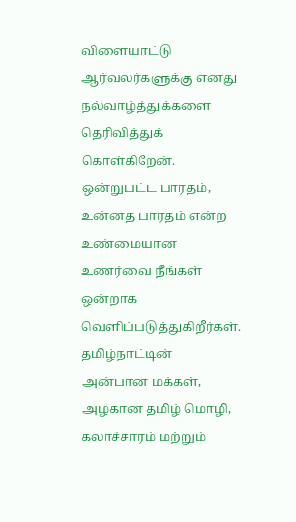விளையாட்டு ஆர்வலர்களுக்கு எனது நல்வாழ்த்துக்களை தெரிவித்துக் கொள்கிறேன். ஒன்றுபட்ட பாரதம், உன்னத பாரதம் என்ற உண்மையான உணர்வை நீங்கள் ஒன்றாக வெளிப்படுத்துகிறீர்கள். தமிழ்நாட்டின் அன்பான மக்கள், அழகான தமிழ் மொழி, கலாச்சாரம் மற்றும்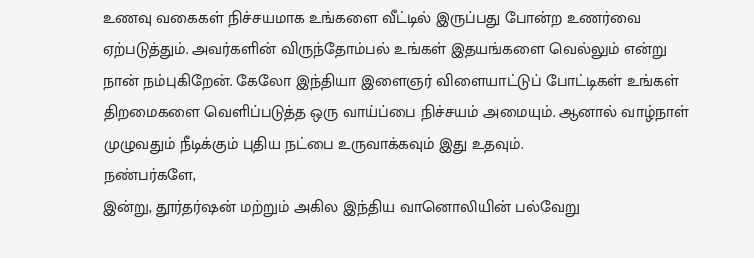உணவு வகைகள் நிச்சயமாக உங்களை வீட்டில் இருப்பது போன்ற உணர்வை ஏற்படுத்தும். அவர்களின் விருந்தோம்பல் உங்கள் இதயங்களை வெல்லும் என்று நான் நம்புகிறேன். கேலோ இந்தியா இளைஞர் விளையாட்டுப் போட்டிகள் உங்கள் திறமைகளை வெளிப்படுத்த ஒரு வாய்ப்பை நிச்சயம் அமையும். ஆனால் வாழ்நாள் முழுவதும் நீடிக்கும் புதிய நட்பை உருவாக்கவும் இது உதவும்.
நண்பர்களே,
இன்று, தூர்தர்ஷன் மற்றும் அகில இந்திய வானொலியின் பல்வேறு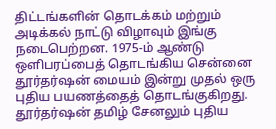திட்டங்களின் தொடக்கம் மற்றும் அடிக்கல் நாட்டு விழாவும் இங்கு நடைபெற்றன. 1975-ம் ஆண்டு ஒளிபரப்பைத் தொடங்கிய சென்னை தூர்தர்ஷன் மையம் இன்று முதல் ஒரு புதிய பயணத்தைத் தொடங்குகிறது. தூர்தர்ஷன் தமிழ் சேனலும் புதிய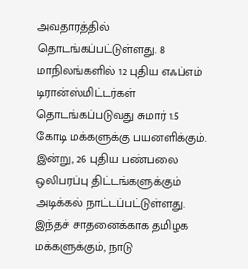அவதாரத்தில் தொடங்கப்பட்டுள்ளது. 8 மாநிலங்களில் 12 புதிய எஃப்எம் டிரான்ஸ்மிட்டர்கள் தொடங்கப்படுவது சுமார் 1.5 கோடி மக்களுக்கு பயனளிக்கும். இன்று, 26 புதிய பண்பலை ஒலிபரப்பு திட்டங்களுக்கும் அடிக்கல் நாட்டப்பட்டுள்ளது. இந்தச் சாதனைக்காக தமிழக மக்களுக்கும், நாடு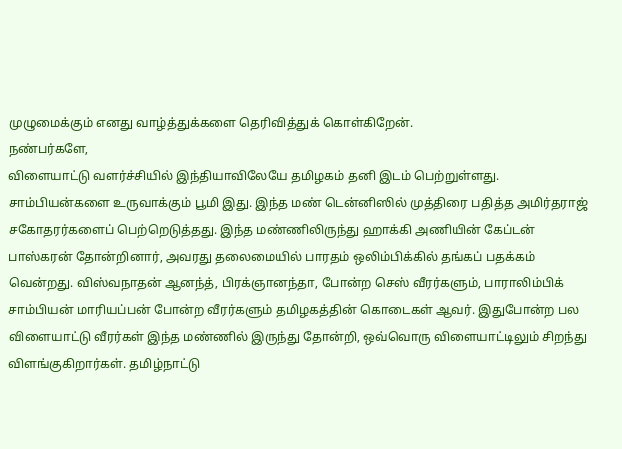முழுமைக்கும் எனது வாழ்த்துக்களை தெரிவித்துக் கொள்கிறேன்.
நண்பர்களே,
விளையாட்டு வளர்ச்சியில் இந்தியாவிலேயே தமிழகம் தனி இடம் பெற்றுள்ளது. சாம்பியன்களை உருவாக்கும் பூமி இது. இந்த மண் டென்னிஸில் முத்திரை பதித்த அமிர்தராஜ் சகோதரர்களைப் பெற்றெடுத்தது. இந்த மண்ணிலிருந்து ஹாக்கி அணியின் கேப்டன் பாஸ்கரன் தோன்றினார், அவரது தலைமையில் பாரதம் ஒலிம்பிக்கில் தங்கப் பதக்கம் வென்றது. விஸ்வநாதன் ஆனந்த், பிரக்ஞானந்தா, போன்ற செஸ் வீரர்களும், பாராலிம்பிக் சாம்பியன் மாரியப்பன் போன்ற வீரர்களும் தமிழகத்தின் கொடைகள் ஆவர். இதுபோன்ற பல விளையாட்டு வீரர்கள் இந்த மண்ணில் இருந்து தோன்றி, ஒவ்வொரு விளையாட்டிலும் சிறந்து விளங்குகிறார்கள். தமிழ்நாட்டு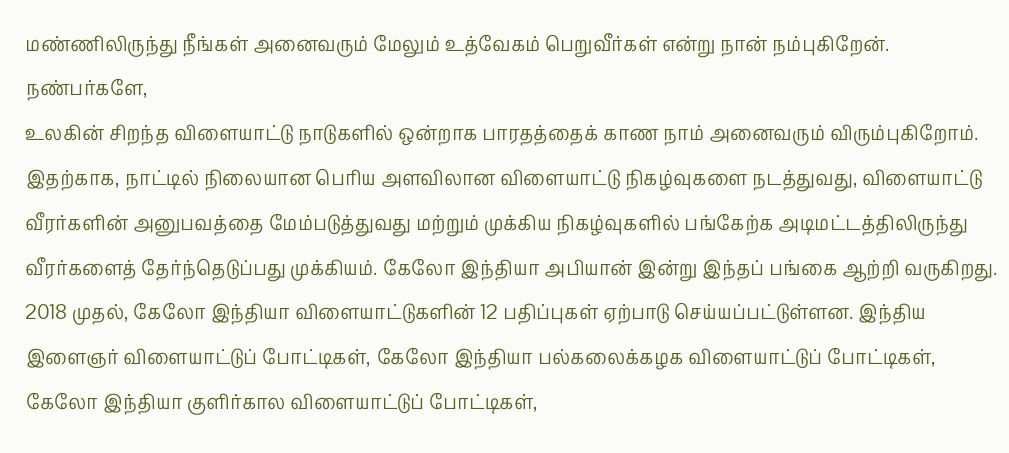மண்ணிலிருந்து நீங்கள் அனைவரும் மேலும் உத்வேகம் பெறுவீர்கள் என்று நான் நம்புகிறேன்.
நண்பர்களே,
உலகின் சிறந்த விளையாட்டு நாடுகளில் ஒன்றாக பாரதத்தைக் காண நாம் அனைவரும் விரும்புகிறோம். இதற்காக, நாட்டில் நிலையான பெரிய அளவிலான விளையாட்டு நிகழ்வுகளை நடத்துவது, விளையாட்டு வீரர்களின் அனுபவத்தை மேம்படுத்துவது மற்றும் முக்கிய நிகழ்வுகளில் பங்கேற்க அடிமட்டத்திலிருந்து வீரர்களைத் தேர்ந்தெடுப்பது முக்கியம். கேலோ இந்தியா அபியான் இன்று இந்தப் பங்கை ஆற்றி வருகிறது. 2018 முதல், கேலோ இந்தியா விளையாட்டுகளின் 12 பதிப்புகள் ஏற்பாடு செய்யப்பட்டுள்ளன. இந்திய இளைஞர் விளையாட்டுப் போட்டிகள், கேலோ இந்தியா பல்கலைக்கழக விளையாட்டுப் போட்டிகள், கேலோ இந்தியா குளிர்கால விளையாட்டுப் போட்டிகள்,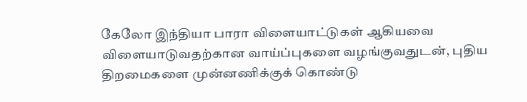கேலோ இந்தியா பாரா விளையாட்டுகள் ஆகியவை விளையாடுவதற்கான வாய்ப்புகளை வழங்குவதுடன், புதிய திறமைகளை முன்னணிக்குக் கொண்டு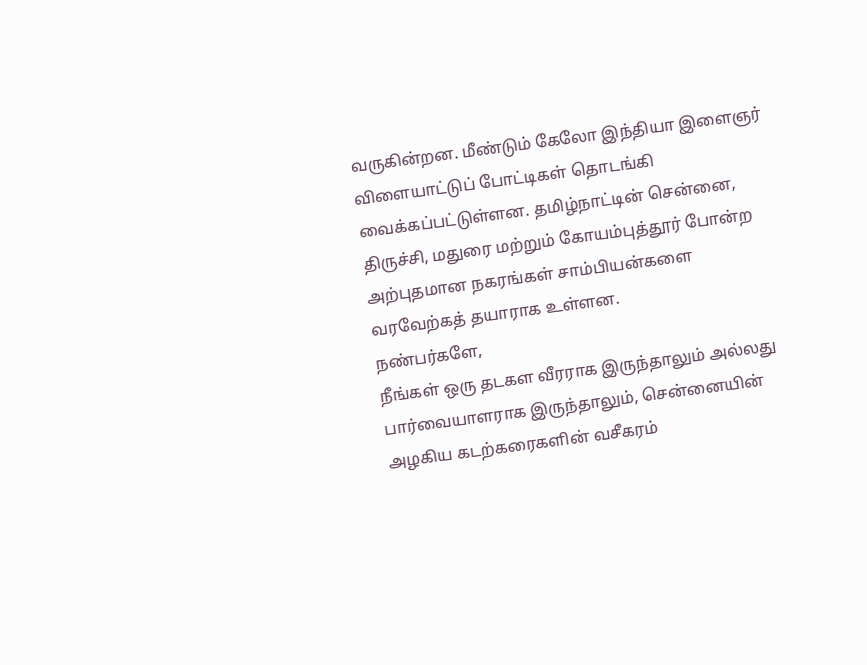வருகின்றன. மீண்டும் கேலோ இந்தியா இளைஞர் விளையாட்டுப் போட்டிகள் தொடங்கி வைக்கப்பட்டுள்ளன. தமிழ்நாட்டின் சென்னை, திருச்சி, மதுரை மற்றும் கோயம்புத்தூர் போன்ற அற்புதமான நகரங்கள் சாம்பியன்களை வரவேற்கத் தயாராக உள்ளன.
நண்பர்களே,
நீங்கள் ஒரு தடகள வீரராக இருந்தாலும் அல்லது பார்வையாளராக இருந்தாலும், சென்னையின் அழகிய கடற்கரைகளின் வசீகரம்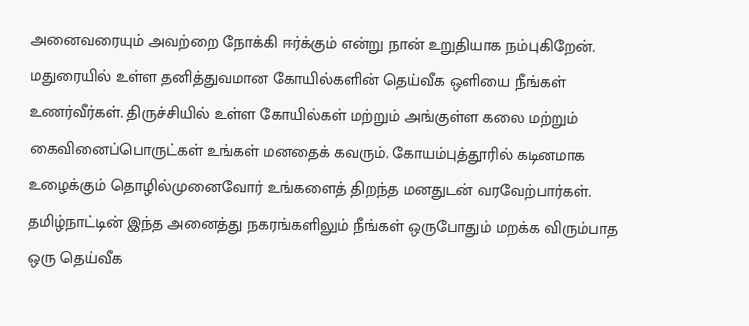அனைவரையும் அவற்றை நோக்கி ஈர்க்கும் என்று நான் உறுதியாக நம்புகிறேன். மதுரையில் உள்ள தனித்துவமான கோயில்களின் தெய்வீக ஒளியை நீங்கள் உணர்வீர்கள். திருச்சியில் உள்ள கோயில்கள் மற்றும் அங்குள்ள கலை மற்றும் கைவினைப்பொருட்கள் உங்கள் மனதைக் கவரும். கோயம்புத்தூரில் கடினமாக உழைக்கும் தொழில்முனைவோர் உங்களைத் திறந்த மனதுடன் வரவேற்பார்கள். தமிழ்நாட்டின் இந்த அனைத்து நகரங்களிலும் நீங்கள் ஒருபோதும் மறக்க விரும்பாத ஒரு தெய்வீக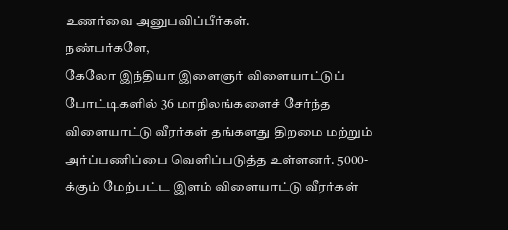உணர்வை அனுபவிப்பீர்கள்.
நண்பர்களே,
கேலோ இந்தியா இளைஞர் விளையாட்டுப் போட்டிகளில் 36 மாநிலங்களைச் சேர்ந்த விளையாட்டு வீரர்கள் தங்களது திறமை மற்றும் அர்ப்பணிப்பை வெளிப்படுத்த உள்ளனர். 5000-க்கும் மேற்பட்ட இளம் விளையாட்டு வீரர்கள்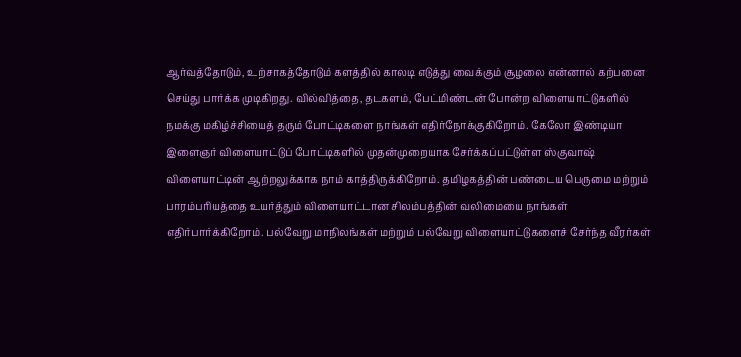ஆர்வத்தோடும், உற்சாகத்தோடும் களத்தில் காலடி எடுத்து வைக்கும் சூழலை என்னால் கற்பனை செய்து பார்க்க முடிகிறது. வில்வித்தை, தடகளம், பேட்மிண்டன் போன்ற விளையாட்டுகளில் நமக்கு மகிழ்ச்சியைத் தரும் போட்டிகளை நாங்கள் எதிர்நோக்குகிறோம். கேலோ இண்டியா இளைஞர் விளையாட்டுப் போட்டிகளில் முதன்முறையாக சேர்க்கப்பட்டுள்ள ஸ்குவாஷ் விளையாட்டின் ஆற்றலுக்காக நாம் காத்திருக்கிறோம். தமிழகத்தின் பண்டைய பெருமை மற்றும் பாரம்பரியத்தை உயர்த்தும் விளையாட்டான சிலம்பத்தின் வலிமையை நாங்கள் எதிர்பார்க்கிறோம். பல்வேறு மாநிலங்கள் மற்றும் பல்வேறு விளையாட்டுகளைச் சேர்ந்த வீரர்கள்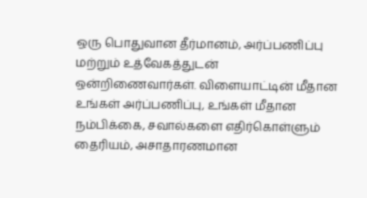ஒரு பொதுவான தீர்மானம், அர்ப்பணிப்பு மற்றும் உத்வேகத்துடன் ஒன்றிணைவார்கள். விளையாட்டின் மீதான உங்கள் அர்ப்பணிப்பு, உங்கள் மீதான நம்பிக்கை, சவால்களை எதிர்கொள்ளும் தைரியம், அசாதாரணமான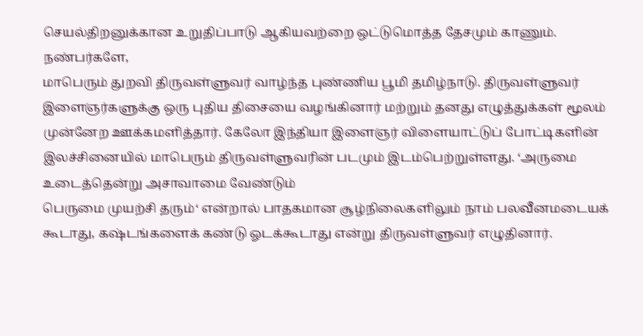செயல்திறனுக்கான உறுதிப்பாடு ஆகியவற்றை ஒட்டுமொத்த தேசமும் காணும்.
நண்பர்களே,
மாபெரும் துறவி திருவள்ளுவர் வாழ்ந்த புண்ணிய பூமி தமிழ்நாடு. திருவள்ளுவர் இளைஞர்களுக்கு ஒரு புதிய திசையை வழங்கினார் மற்றும் தனது எழுத்துக்கள் மூலம் முன்னேற ஊக்கமளித்தார். கேலோ இந்தியா இளைஞர் விளையாட்டுப் போட்டிகளின் இலச்சினையில் மாபெரும் திருவள்ளுவரின் படமும் இடம்பெற்றுள்ளது. ‘அருமை உடைத்தென்று அசாவாமை வேண்டும்
பெருமை முயற்சி தரும்‘ என்றால் பாதகமான சூழ்நிலைகளிலும் நாம் பலவீனமடையக் கூடாது, கஷ்டங்களைக் கண்டு ஓடக்கூடாது என்று திருவள்ளுவர் எழுதினார்.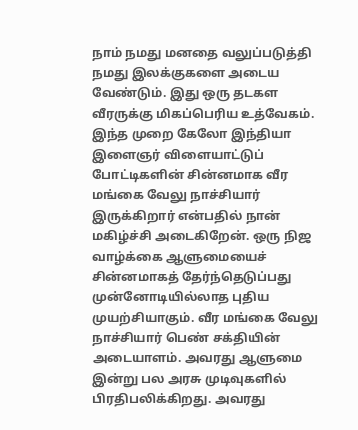நாம் நமது மனதை வலுப்படுத்தி நமது இலக்குகளை அடைய வேண்டும். இது ஒரு தடகள வீரருக்கு மிகப்பெரிய உத்வேகம். இந்த முறை கேலோ இந்தியா இளைஞர் விளையாட்டுப் போட்டிகளின் சின்னமாக வீர மங்கை வேலு நாச்சியார் இருக்கிறார் என்பதில் நான் மகிழ்ச்சி அடைகிறேன். ஒரு நிஜ வாழ்க்கை ஆளுமையைச் சின்னமாகத் தேர்ந்தெடுப்பது முன்னோடியில்லாத புதிய முயற்சியாகும். வீர மங்கை வேலு நாச்சியார் பெண் சக்தியின் அடையாளம். அவரது ஆளுமை இன்று பல அரசு முடிவுகளில் பிரதிபலிக்கிறது. அவரது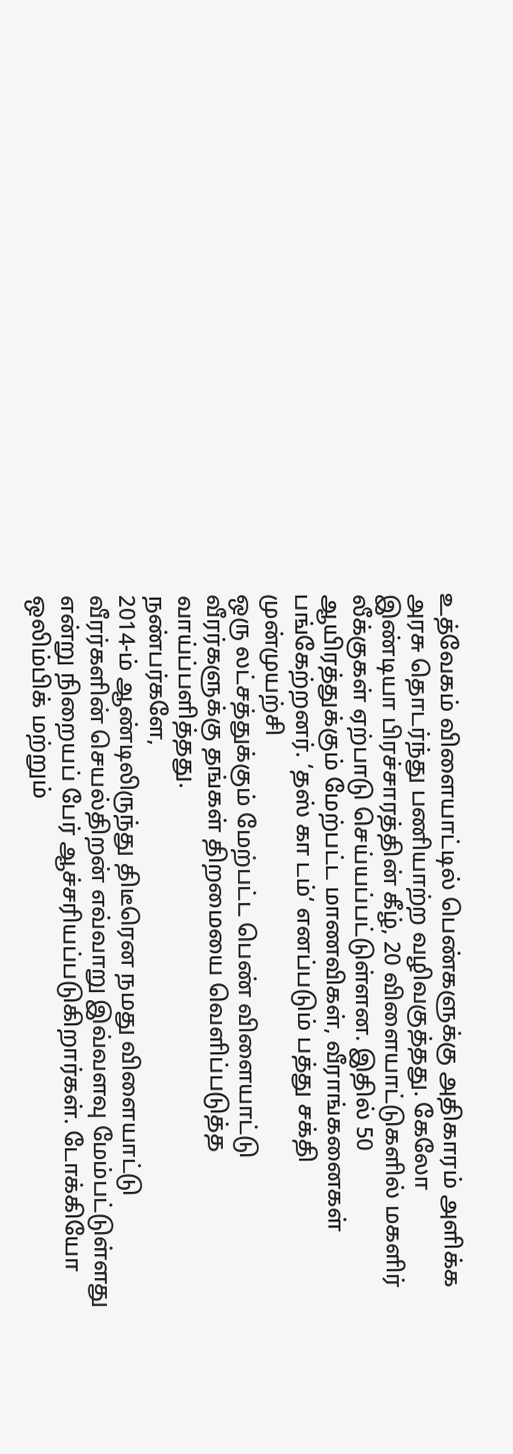உத்வேகம் விளையாட்டில் பெண்களுக்கு அதிகாரம் அளிக்க அரசு தொடர்ந்து பணியாற்ற வழிவகுத்தது. கேலோ இண்டியா பிரச்சாரத்தின் கீழ், 20 விளையாட்டுகளில் மகளிர் லீக்குகள் ஏற்பாடு செய்யப்பட்டுள்ளன. இதில் 50 ஆயிரத்துக்கும் மேற்பட்ட மாணவிகள், வீராங்கனைகள் பங்கேற்றனர். ‘தஸ் கா டம்‘ எனப்படும் பத்து சக்தி முன்முயற்சி
ஒரு லட்சத்துக்கும் மேற்பட்ட பெண் விளையாட்டு வீரர்களுக்கு தங்கள் திறமையை வெளிப்படுத்த வாய்ப்பளித்தது.
நண்பர்களே,
2014-ம் ஆண்டிலிருந்து திடீரென நமது விளையாட்டு வீரர்களின் செயல்திறன் எவ்வாறு இவ்வளவு மேம்பட்டுள்ளது என்று நிறையப் பேர் ஆச்சரியப்படுகிறார்கள். டோக்கியோ ஒலிம்பிக் மற்றும்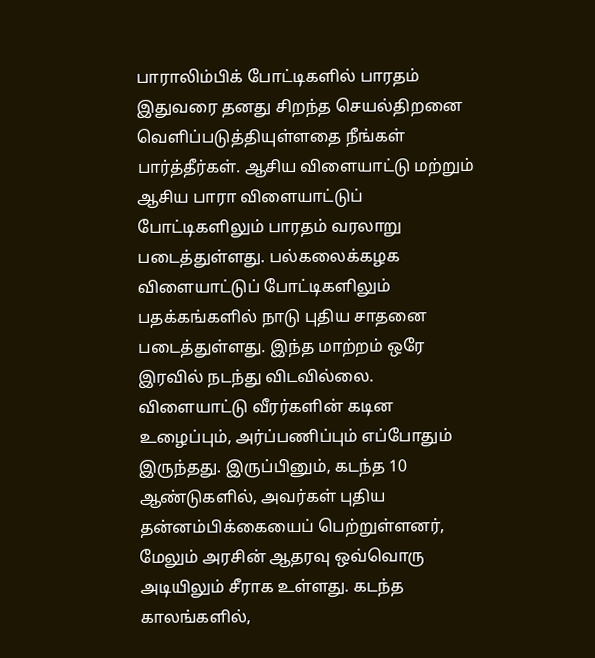பாராலிம்பிக் போட்டிகளில் பாரதம் இதுவரை தனது சிறந்த செயல்திறனை வெளிப்படுத்தியுள்ளதை நீங்கள் பார்த்தீர்கள். ஆசிய விளையாட்டு மற்றும் ஆசிய பாரா விளையாட்டுப் போட்டிகளிலும் பாரதம் வரலாறு படைத்துள்ளது. பல்கலைக்கழக விளையாட்டுப் போட்டிகளிலும் பதக்கங்களில் நாடு புதிய சாதனை படைத்துள்ளது. இந்த மாற்றம் ஒரே இரவில் நடந்து விடவில்லை. விளையாட்டு வீரர்களின் கடின உழைப்பும், அர்ப்பணிப்பும் எப்போதும் இருந்தது. இருப்பினும், கடந்த 10 ஆண்டுகளில், அவர்கள் புதிய தன்னம்பிக்கையைப் பெற்றுள்ளனர், மேலும் அரசின் ஆதரவு ஒவ்வொரு அடியிலும் சீராக உள்ளது. கடந்த காலங்களில்,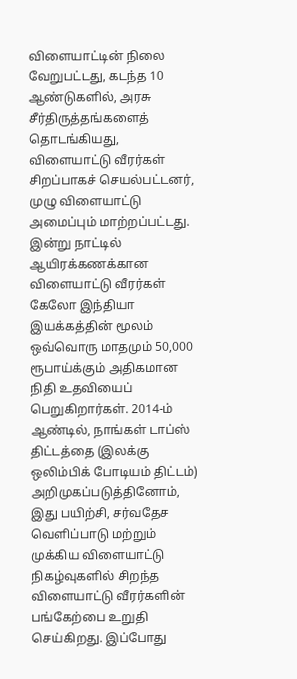விளையாட்டின் நிலை வேறுபட்டது, கடந்த 10 ஆண்டுகளில், அரசு சீர்திருத்தங்களைத் தொடங்கியது, விளையாட்டு வீரர்கள் சிறப்பாகச் செயல்பட்டனர், முழு விளையாட்டு அமைப்பும் மாற்றப்பட்டது. இன்று நாட்டில் ஆயிரக்கணக்கான விளையாட்டு வீரர்கள் கேலோ இந்தியா இயக்கத்தின் மூலம் ஒவ்வொரு மாதமும் 50,000 ரூபாய்க்கும் அதிகமான நிதி உதவியைப் பெறுகிறார்கள். 2014-ம் ஆண்டில், நாங்கள் டாப்ஸ் திட்டத்தை (இலக்கு ஒலிம்பிக் போடியம் திட்டம்) அறிமுகப்படுத்தினோம், இது பயிற்சி, சர்வதேச வெளிப்பாடு மற்றும் முக்கிய விளையாட்டு நிகழ்வுகளில் சிறந்த விளையாட்டு வீரர்களின் பங்கேற்பை உறுதி செய்கிறது. இப்போது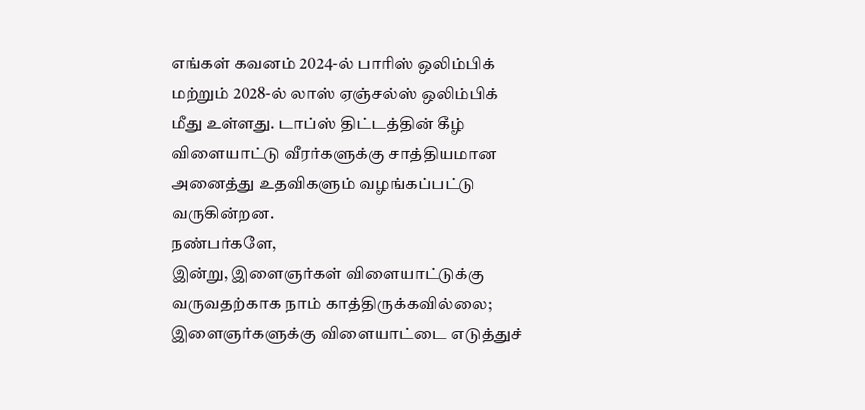எங்கள் கவனம் 2024-ல் பாரிஸ் ஒலிம்பிக் மற்றும் 2028-ல் லாஸ் ஏஞ்சல்ஸ் ஒலிம்பிக் மீது உள்ளது. டாப்ஸ் திட்டத்தின் கீழ் விளையாட்டு வீரர்களுக்கு சாத்தியமான அனைத்து உதவிகளும் வழங்கப்பட்டு வருகின்றன.
நண்பர்களே,
இன்று, இளைஞர்கள் விளையாட்டுக்கு வருவதற்காக நாம் காத்திருக்கவில்லை; இளைஞர்களுக்கு விளையாட்டை எடுத்துச்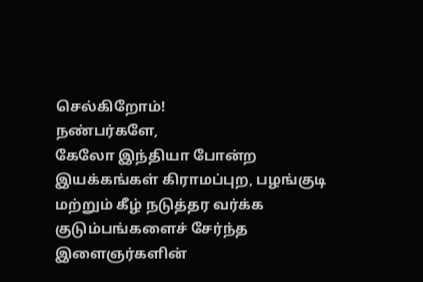செல்கிறோம்!
நண்பர்களே,
கேலோ இந்தியா போன்ற இயக்கங்கள் கிராமப்புற, பழங்குடி மற்றும் கீழ் நடுத்தர வர்க்க குடும்பங்களைச் சேர்ந்த இளைஞர்களின்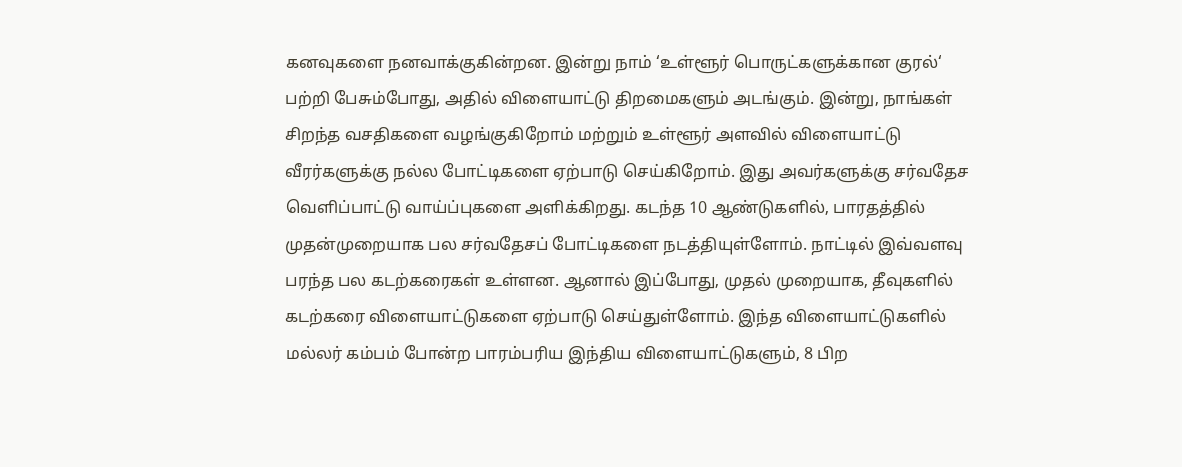கனவுகளை நனவாக்குகின்றன. இன்று நாம் ‘உள்ளூர் பொருட்களுக்கான குரல்‘ பற்றி பேசும்போது, அதில் விளையாட்டு திறமைகளும் அடங்கும். இன்று, நாங்கள் சிறந்த வசதிகளை வழங்குகிறோம் மற்றும் உள்ளூர் அளவில் விளையாட்டு வீரர்களுக்கு நல்ல போட்டிகளை ஏற்பாடு செய்கிறோம். இது அவர்களுக்கு சர்வதேச வெளிப்பாட்டு வாய்ப்புகளை அளிக்கிறது. கடந்த 10 ஆண்டுகளில், பாரதத்தில் முதன்முறையாக பல சர்வதேசப் போட்டிகளை நடத்தியுள்ளோம். நாட்டில் இவ்வளவு பரந்த பல கடற்கரைகள் உள்ளன. ஆனால் இப்போது, முதல் முறையாக, தீவுகளில் கடற்கரை விளையாட்டுகளை ஏற்பாடு செய்துள்ளோம். இந்த விளையாட்டுகளில் மல்லர் கம்பம் போன்ற பாரம்பரிய இந்திய விளையாட்டுகளும், 8 பிற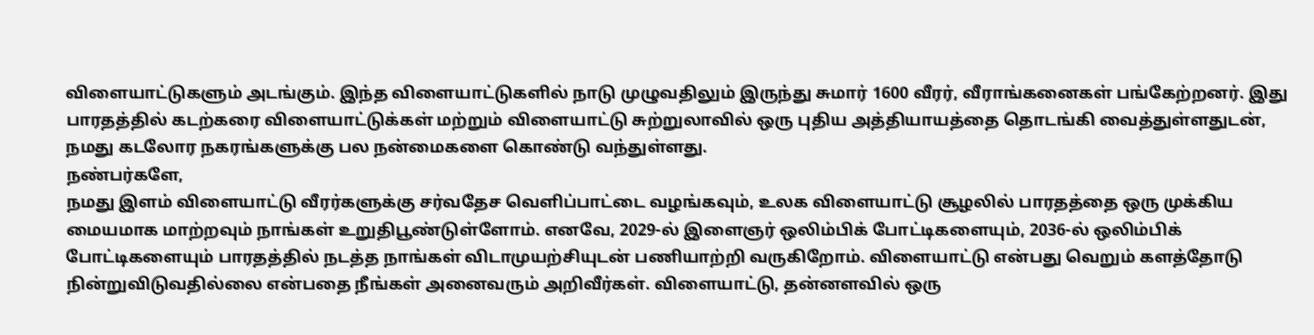விளையாட்டுகளும் அடங்கும். இந்த விளையாட்டுகளில் நாடு முழுவதிலும் இருந்து சுமார் 1600 வீரர், வீராங்கனைகள் பங்கேற்றனர். இது பாரதத்தில் கடற்கரை விளையாட்டுக்கள் மற்றும் விளையாட்டு சுற்றுலாவில் ஒரு புதிய அத்தியாயத்தை தொடங்கி வைத்துள்ளதுடன், நமது கடலோர நகரங்களுக்கு பல நன்மைகளை கொண்டு வந்துள்ளது.
நண்பர்களே,
நமது இளம் விளையாட்டு வீரர்களுக்கு சர்வதேச வெளிப்பாட்டை வழங்கவும், உலக விளையாட்டு சூழலில் பாரதத்தை ஒரு முக்கிய மையமாக மாற்றவும் நாங்கள் உறுதிபூண்டுள்ளோம். எனவே, 2029-ல் இளைஞர் ஒலிம்பிக் போட்டிகளையும், 2036-ல் ஒலிம்பிக் போட்டிகளையும் பாரதத்தில் நடத்த நாங்கள் விடாமுயற்சியுடன் பணியாற்றி வருகிறோம். விளையாட்டு என்பது வெறும் களத்தோடு நின்றுவிடுவதில்லை என்பதை நீங்கள் அனைவரும் அறிவீர்கள். விளையாட்டு, தன்னளவில் ஒரு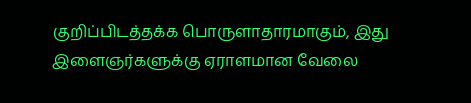குறிப்பிடத்தக்க பொருளாதாரமாகும், இது இளைஞர்களுக்கு ஏராளமான வேலை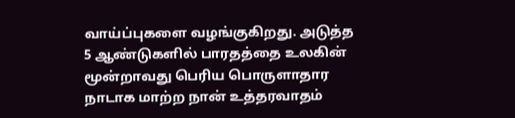வாய்ப்புகளை வழங்குகிறது. அடுத்த 5 ஆண்டுகளில் பாரதத்தை உலகின் மூன்றாவது பெரிய பொருளாதார நாடாக மாற்ற நான் உத்தரவாதம்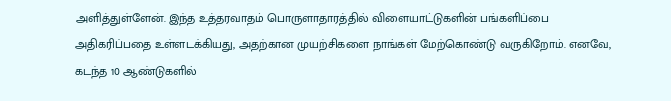அளித்துள்ளேன். இந்த உத்தரவாதம் பொருளாதாரத்தில் விளையாட்டுகளின் பங்களிப்பை அதிகரிப்பதை உள்ளடக்கியது, அதற்கான முயற்சிகளை நாங்கள் மேற்கொண்டு வருகிறோம். எனவே, கடந்த 10 ஆண்டுகளில்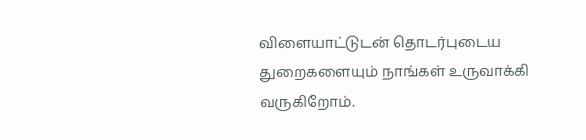விளையாட்டுடன் தொடர்புடைய துறைகளையும் நாங்கள் உருவாக்கி வருகிறோம்.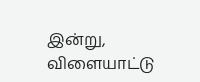இன்று, விளையாட்டு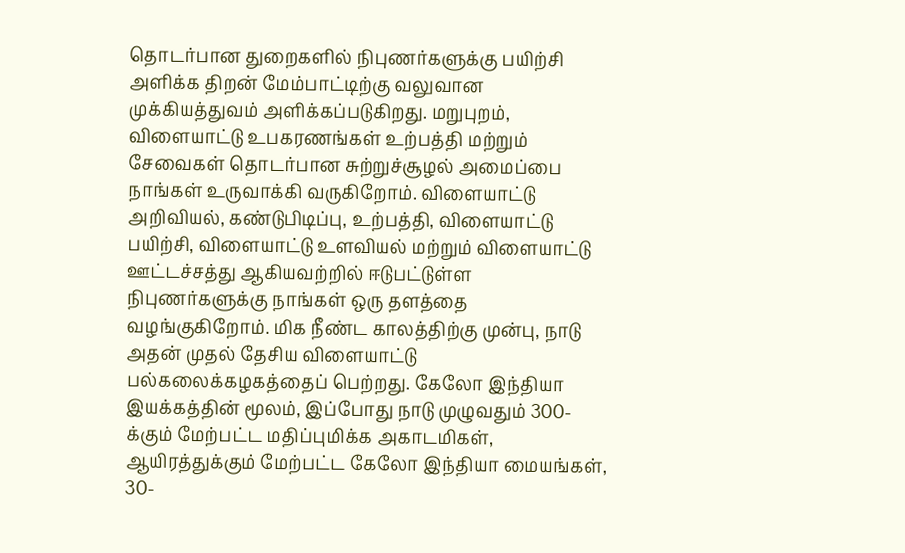தொடர்பான துறைகளில் நிபுணர்களுக்கு பயிற்சி அளிக்க திறன் மேம்பாட்டிற்கு வலுவான முக்கியத்துவம் அளிக்கப்படுகிறது. மறுபுறம், விளையாட்டு உபகரணங்கள் உற்பத்தி மற்றும் சேவைகள் தொடர்பான சுற்றுச்சூழல் அமைப்பை நாங்கள் உருவாக்கி வருகிறோம். விளையாட்டு அறிவியல், கண்டுபிடிப்பு, உற்பத்தி, விளையாட்டு பயிற்சி, விளையாட்டு உளவியல் மற்றும் விளையாட்டு ஊட்டச்சத்து ஆகியவற்றில் ஈடுபட்டுள்ள நிபுணர்களுக்கு நாங்கள் ஒரு தளத்தை வழங்குகிறோம். மிக நீண்ட காலத்திற்கு முன்பு, நாடு அதன் முதல் தேசிய விளையாட்டு பல்கலைக்கழகத்தைப் பெற்றது. கேலோ இந்தியா இயக்கத்தின் மூலம், இப்போது நாடு முழுவதும் 300-க்கும் மேற்பட்ட மதிப்புமிக்க அகாடமிகள், ஆயிரத்துக்கும் மேற்பட்ட கேலோ இந்தியா மையங்கள், 30-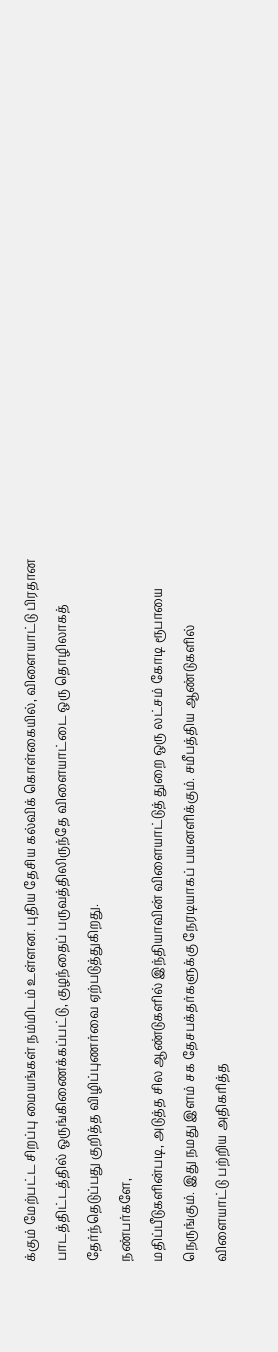க்கும் மேற்பட்ட சிறப்பு மையங்கள் நம்மிடம் உள்ளன. புதிய தேசிய கல்விக் கொள்கையில், விளையாட்டு பிரதான பாடத்திட்டத்தில் ஒருங்கிணைக்கப்பட்டு, குழந்தைப் பருவத்திலிருந்தே விளையாட்டை ஒரு தொழிலாகத் தேர்ந்தெடுப்பது குறித்த விழிப்புணர்வை ஏற்படுத்துகிறது.
நண்பர்களே,
மதிப்பீடுகளின்படி, அடுத்த சில ஆண்டுகளில் இந்தியாவின் விளையாட்டுத் துறை ஒரு லட்சம் கோடி ரூபாயை நெருங்கும். இது நமது இளம் சக தேசபக்தர்களுக்கு நேரடியாகப் பயனளிக்கும். சமீபத்திய ஆண்டுகளில் விளையாட்டு பற்றிய அதிகரித்த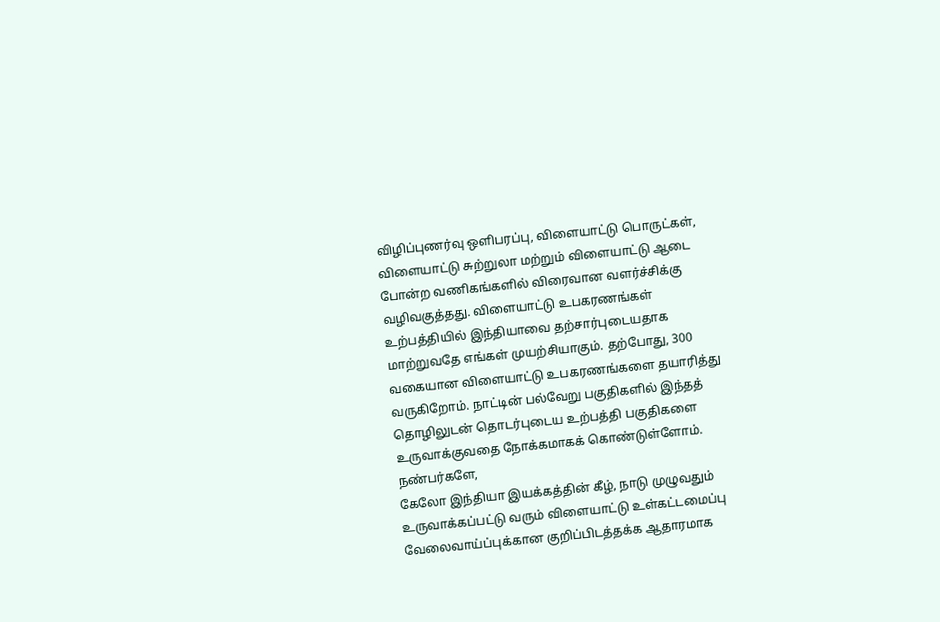விழிப்புணர்வு ஒளிபரப்பு, விளையாட்டு பொருட்கள், விளையாட்டு சுற்றுலா மற்றும் விளையாட்டு ஆடை போன்ற வணிகங்களில் விரைவான வளர்ச்சிக்கு வழிவகுத்தது. விளையாட்டு உபகரணங்கள் உற்பத்தியில் இந்தியாவை தற்சார்புடையதாக மாற்றுவதே எங்கள் முயற்சியாகும். தற்போது, 300 வகையான விளையாட்டு உபகரணங்களை தயாரித்து வருகிறோம். நாட்டின் பல்வேறு பகுதிகளில் இந்தத் தொழிலுடன் தொடர்புடைய உற்பத்தி பகுதிகளை உருவாக்குவதை நோக்கமாகக் கொண்டுள்ளோம்.
நண்பர்களே,
கேலோ இந்தியா இயக்கத்தின் கீழ், நாடு முழுவதும் உருவாக்கப்பட்டு வரும் விளையாட்டு உள்கட்டமைப்பு வேலைவாய்ப்புக்கான குறிப்பிடத்தக்க ஆதாரமாக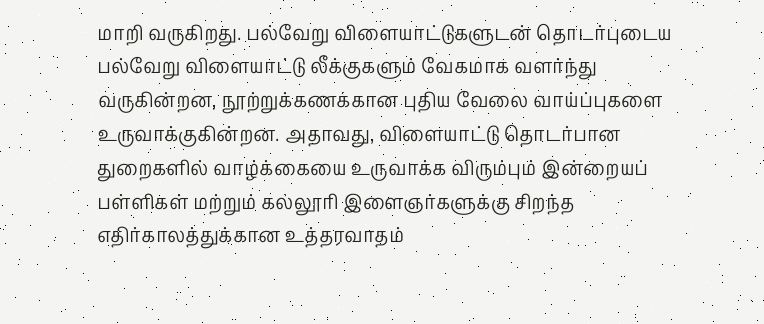மாறி வருகிறது. பல்வேறு விளையாட்டுகளுடன் தொடர்புடைய பல்வேறு விளையாட்டு லீக்குகளும் வேகமாக வளர்ந்து வருகின்றன, நூற்றுக்கணக்கான புதிய வேலை வாய்ப்புகளை உருவாக்குகின்றன. அதாவது, விளையாட்டு தொடர்பான துறைகளில் வாழ்க்கையை உருவாக்க விரும்பும் இன்றையப் பள்ளிகள் மற்றும் கல்லூரி இளைஞர்களுக்கு சிறந்த எதிர்காலத்துக்கான உத்தரவாதம்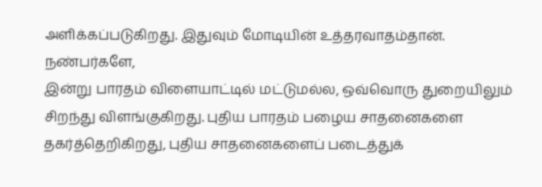அளிக்கப்படுகிறது. இதுவும் மோடியின் உத்தரவாதம்தான்.
நண்பர்களே,
இன்று பாரதம் விளையாட்டில் மட்டுமல்ல, ஒவ்வொரு துறையிலும் சிறந்து விளங்குகிறது. புதிய பாரதம் பழைய சாதனைகளை தகர்த்தெறிகிறது, புதிய சாதனைகளைப் படைத்துக்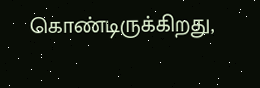கொண்டிருக்கிறது,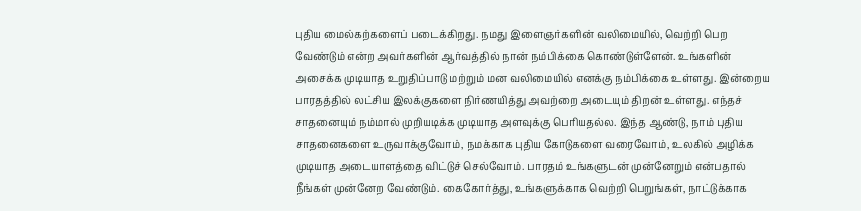புதிய மைல்கற்களைப் படைக்கிறது. நமது இளைஞர்களின் வலிமையில், வெற்றி பெற வேண்டும் என்ற அவர்களின் ஆர்வத்தில் நான் நம்பிக்கை கொண்டுள்ளேன். உங்களின் அசைக்க முடியாத உறுதிப்பாடு மற்றும் மன வலிமையில் எனக்கு நம்பிக்கை உள்ளது. இன்றைய பாரதத்தில் லட்சிய இலக்குகளை நிர்ணயித்து அவற்றை அடையும் திறன் உள்ளது. எந்தச் சாதனையும் நம்மால் முறியடிக்க முடியாத அளவுக்கு பெரியதல்ல. இந்த ஆண்டு, நாம் புதிய சாதனைகளை உருவாக்குவோம், நமக்காக புதிய கோடுகளை வரைவோம், உலகில் அழிக்க முடியாத அடையாளத்தை விட்டுச் செல்வோம். பாரதம் உங்களுடன் முன்னேறும் என்பதால் நீங்கள் முன்னேற வேண்டும். கைகோர்த்து, உங்களுக்காக வெற்றி பெறுங்கள், நாட்டுக்காக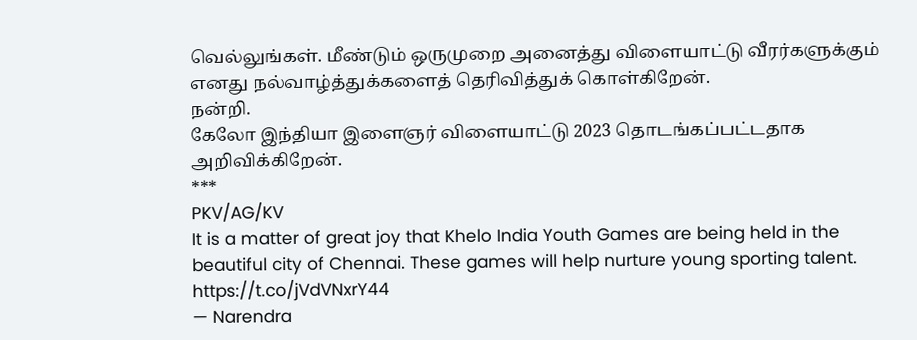வெல்லுங்கள். மீண்டும் ஒருமுறை அனைத்து விளையாட்டு வீரர்களுக்கும் எனது நல்வாழ்த்துக்களைத் தெரிவித்துக் கொள்கிறேன்.
நன்றி.
கேலோ இந்தியா இளைஞர் விளையாட்டு 2023 தொடங்கப்பட்டதாக அறிவிக்கிறேன்.
***
PKV/AG/KV
It is a matter of great joy that Khelo India Youth Games are being held in the beautiful city of Chennai. These games will help nurture young sporting talent. https://t.co/jVdVNxrY44
— Narendra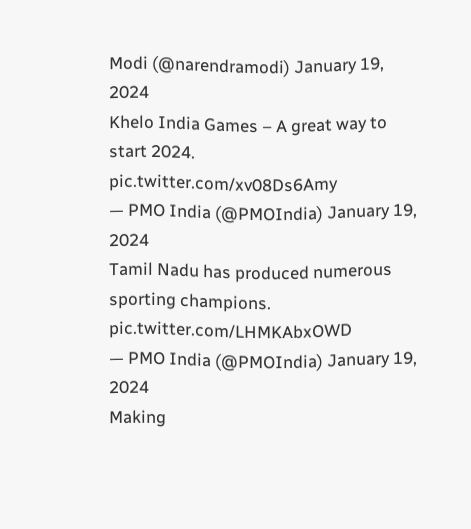Modi (@narendramodi) January 19, 2024
Khelo India Games – A great way to start 2024. pic.twitter.com/xv08Ds6Amy
— PMO India (@PMOIndia) January 19, 2024
Tamil Nadu has produced numerous sporting champions. pic.twitter.com/LHMKAbxOWD
— PMO India (@PMOIndia) January 19, 2024
Making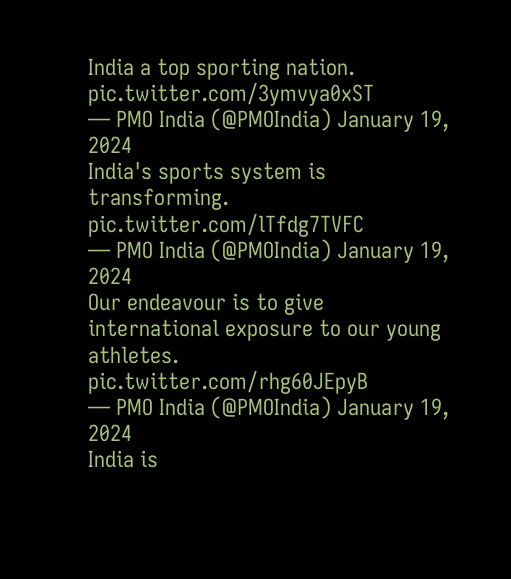India a top sporting nation. pic.twitter.com/3ymvya0xST
— PMO India (@PMOIndia) January 19, 2024
India's sports system is transforming. pic.twitter.com/lTfdg7TVFC
— PMO India (@PMOIndia) January 19, 2024
Our endeavour is to give international exposure to our young athletes. pic.twitter.com/rhg60JEpyB
— PMO India (@PMOIndia) January 19, 2024
India is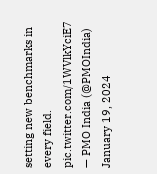setting new benchmarks in every field. pic.twitter.com/1WVlkYciE7
— PMO India (@PMOIndia) January 19, 2024